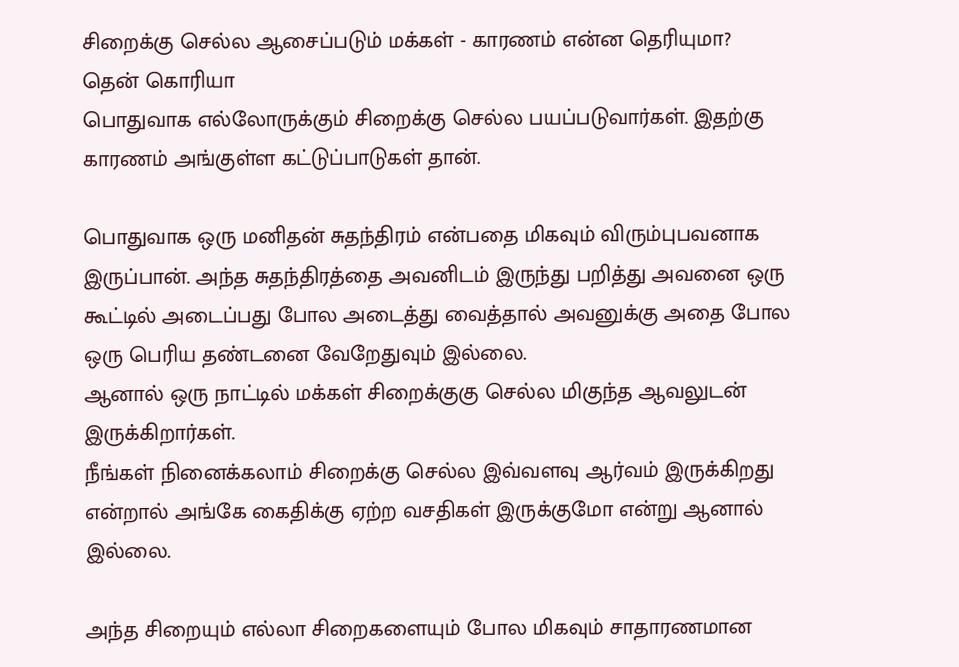சிறைக்கு செல்ல ஆசைப்படும் மக்கள் - காரணம் என்ன தெரியுமா?
தென் கொரியா
பொதுவாக எல்லோருக்கும் சிறைக்கு செல்ல பயப்படுவார்கள். இதற்கு காரணம் அங்குள்ள கட்டுப்பாடுகள் தான்.

பொதுவாக ஒரு மனிதன் சுதந்திரம் என்பதை மிகவும் விரும்புபவனாக இருப்பான். அந்த சுதந்திரத்தை அவனிடம் இருந்து பறித்து அவனை ஒரு கூட்டில் அடைப்பது போல அடைத்து வைத்தால் அவனுக்கு அதை போல ஒரு பெரிய தண்டனை வேறேதுவும் இல்லை.
ஆனால் ஒரு நாட்டில் மக்கள் சிறைக்குகு செல்ல மிகுந்த ஆவலுடன் இருக்கிறார்கள்.
நீங்கள் நினைக்கலாம் சிறைக்கு செல்ல இவ்வளவு ஆர்வம் இருக்கிறது என்றால் அங்கே கைதிக்கு ஏற்ற வசதிகள் இருக்குமோ என்று ஆனால் இல்லை.

அந்த சிறையும் எல்லா சிறைகளையும் போல மிகவும் சாதாரணமான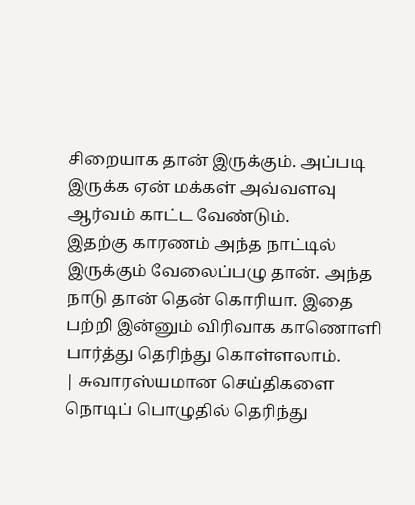சிறையாக தான் இருக்கும். அப்படி இருக்க ஏன் மக்கள் அவ்வளவு ஆர்வம் காட்ட வேண்டும்.
இதற்கு காரணம் அந்த நாட்டில் இருக்கும் வேலைப்பழு தான். அந்த நாடு தான் தென் கொரியா. இதை பற்றி இன்னும் விரிவாக காணொளி பார்த்து தெரிந்து கொள்ளலாம்.
| சுவாரஸ்யமான செய்திகளை நொடிப் பொழுதில் தெரிந்து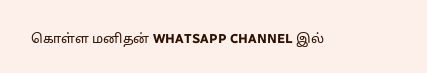கொள்ள மனிதன் WHATSAPP CHANNEL இல்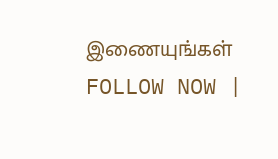இணையுங்கள் FOLLOW NOW |